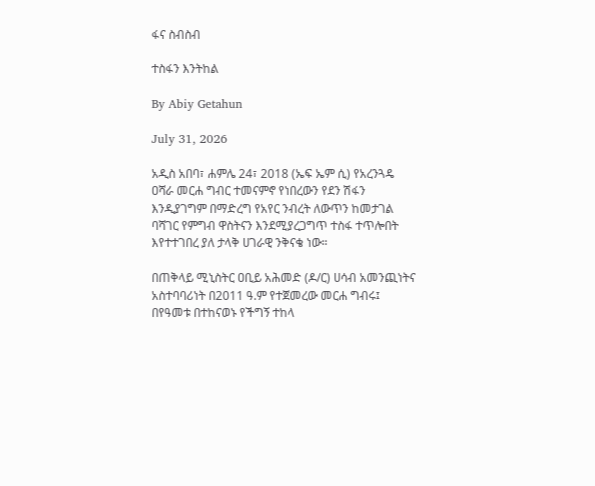ፋና ስብስብ

ተስፋን እንትከል

By Abiy Getahun

July 31, 2026

አዲስ አበባ፣ ሐምሌ 24፣ 2018 (ኤፍ ኤም ሲ) የአረንጓዴ ዐሻራ መርሐ ግብር ተመናምኖ የነበረውን የደን ሽፋን እንዲያገግም በማድረግ የአየር ንብረት ለውጥን ከመታገል ባሻገር የምግብ ዋስትናን እንደሚያረጋግጥ ተስፋ ተጥሎበት እየተተገበረ ያለ ታላቅ ሀገራዊ ንቅናቄ ነው።

በጠቅላይ ሚኒስትር ዐቢይ አሕመድ (ዶ/ር) ሀሳብ አመንጪነትና አስተባባሪነት በ2011 ዓ.ም የተጀመረው መርሐ ግብሩ፤ በየዓመቱ በተከናወኑ የችግኝ ተከላ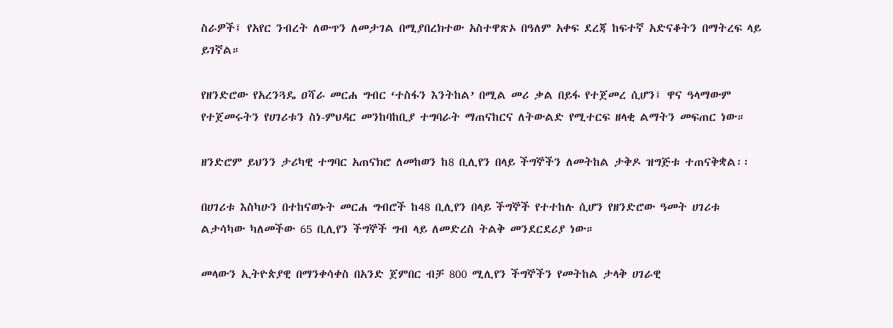ስራዎች፤ የአየር ንብረት ለውጥን ለመታገል በሚያበረክተው አስተዋጽኦ በዓለም አቀፍ ደረጃ ከፍተኛ አድናቆትን በማትረፍ ላይ ይገኛል።

የዘንድሮው የአረንጓዴ ዐሻራ መርሐ ግብር ‘ተስፋን እንትከል’ በሚል መሪ ቃል በይፋ የተጀመረ ሲሆን፤ ዋና ዓላማውም የተጀመሩትን የሀገሪቱን ስነ-ምህዳር መንከባከቢያ ተግባራት ማጠናከርና ለትውልድ የሚተርፍ ዘላቂ ልማትን መፍጠር ነው።

ዘንድሮም ይህንን ታሪካዊ ተግባር አጠናክሮ ለመከወን ከ8 ቢሊየን በላይ ችግኞችን ለመትከል ታቅዶ ዝግጅቱ ተጠናቅቋል፡፡

በሀገሪቱ እስካሁን በተከናወኑት መርሐ ግብሮች ከ48 ቢሊየን በላይ ችግኞች የተተከሉ ሲሆን የዘንድሮው ዓመት ሀገሪቱ ልታሳካው ካለመችው 65 ቢሊየን ችግኞች ግብ ላይ ለመድረስ ትልቅ መንደርደሪያ ነው።

መላውን ኢትዮጵያዊ በማንቀሳቀስ በአንድ ጀምበር ብቻ 800 ሚሊየን ችግኞችን የመትከል ታላቅ ሀገራዊ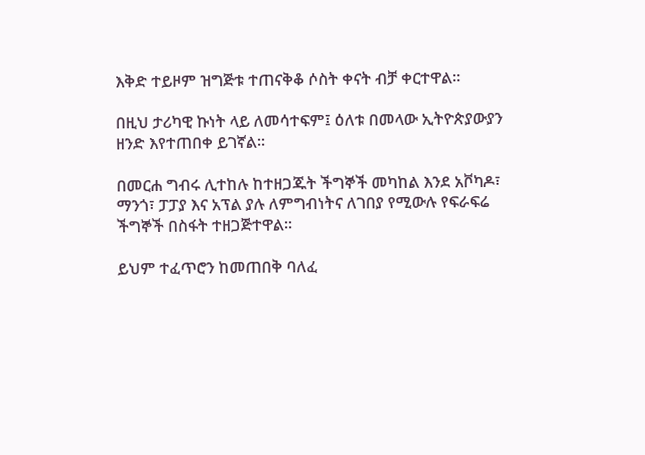እቅድ ተይዞም ዝግጅቱ ተጠናቅቆ ሶስት ቀናት ብቻ ቀርተዋል።

በዚህ ታሪካዊ ኩነት ላይ ለመሳተፍም፤ ዕለቱ በመላው ኢትዮጵያውያን ዘንድ እየተጠበቀ ይገኛል፡፡

በመርሐ ግብሩ ሊተከሉ ከተዘጋጁት ችግኞች መካከል እንደ አቮካዶ፣ ማንጎ፣ ፓፓያ እና አፕል ያሉ ለምግብነትና ለገበያ የሚውሉ የፍራፍሬ ችግኞች በስፋት ተዘጋጅተዋል።

ይህም ተፈጥሮን ከመጠበቅ ባለፈ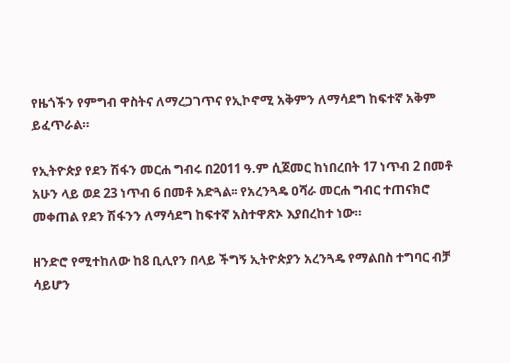የዜጎችን የምግብ ዋስትና ለማረጋገጥና የኢኮኖሚ አቅምን ለማሳደግ ከፍተኛ አቅም ይፈጥራል።

የኢትዮጵያ የደን ሽፋን መርሐ ግብሩ በ2011 ዓ.ም ሲጀመር ከነበረበት 17 ነጥብ 2 በመቶ አሁን ላይ ወደ 23 ነጥብ 6 በመቶ አድጓል፡፡ የአረንጓዴ ዐሻራ መርሐ ግብር ተጠናክሮ መቀጠል የደን ሽፋንን ለማሳደግ ከፍተኛ አስተዋጽኦ እያበረከተ ነው።

ዘንድሮ የሚተከለው ከ8 ቢሊየን በላይ ችግኝ ኢትዮጵያን አረንጓዴ የማልበስ ተግባር ብቻ ሳይሆን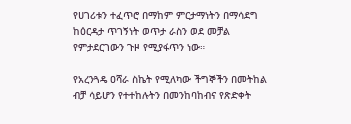የሀገሪቱን ተፈጥሮ በማከም ምርታማነትን በማሳደግ ከዕርዳታ ጥገኝነት ወጥታ ራስን ወደ መቻል የምታደርገውን ጉዞ የሚያፋጥን ነው።

የአረንጓዴ ዐሻራ ስኬት የሚለካው ችግኞችን በመትከል ብቻ ሳይሆን የተተከሉትን በመንከባከብና የጽድቀት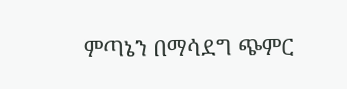ምጣኔን በማሳደግ ጭምር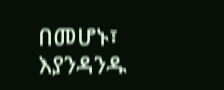በመሆኑ፣ እያንዳንዱ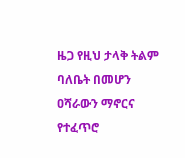ዜጋ የዚህ ታላቅ ትልም ባለቤት በመሆን ዐሻራውን ማኖርና የተፈጥሮ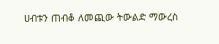ሀብቱን ጠብቆ ለመጪው ትውልድ ማውረስ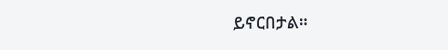ይኖርበታል።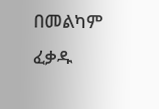በመልካም ፈቃዱ